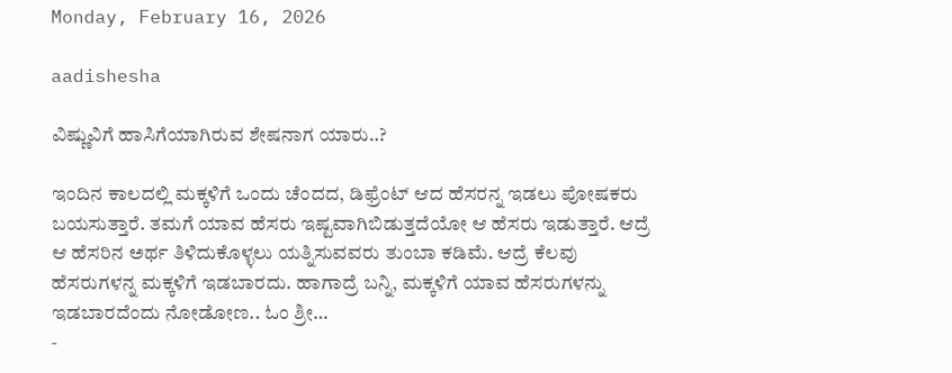Monday, February 16, 2026

aadishesha

ವಿಷ್ಣುವಿಗೆ ಹಾಸಿಗೆಯಾಗಿರುವ ಶೇಷನಾಗ ಯಾರು..?

ಇಂದಿನ ಕಾಲದಲ್ಲಿ ಮಕ್ಕಳಿಗೆ ಒಂದು ಚೆಂದದ, ಡಿಫ್ರೆಂಟ್ ಆದ ಹೆಸರನ್ನ ಇಡಲು ಪೋಷಕರು ಬಯಸುತ್ತಾರೆ. ತಮಗೆ ಯಾವ ಹೆಸರು ಇಷ್ಟವಾಗಿಬಿಡುತ್ತದೆಯೋ ಆ ಹೆಸರು ಇಡುತ್ತಾರೆ. ಆದ್ರೆ ಆ ಹೆಸರಿನ ಅರ್ಥ ತಿಳಿದುಕೊಳ್ಳಲು ಯತ್ನಿಸುವವರು ತುಂಬಾ ಕಡಿಮೆ. ಆದ್ರೆ ಕೆಲವು ಹೆಸರುಗಳನ್ನ ಮಕ್ಕಳಿಗೆ ಇಡಬಾರದು. ಹಾಗಾದ್ರೆ ಬನ್ನಿ, ಮಕ್ಕಳಿಗೆ ಯಾವ ಹೆಸರುಗಳನ್ನು ಇಡಬಾರದೆಂದು ನೋಡೋಣ.. ಓಂ ಶ್ರೀ...
-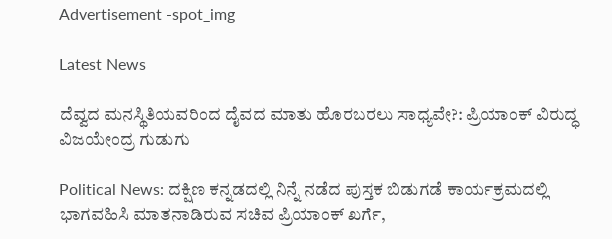Advertisement -spot_img

Latest News

ದೆವ್ವದ ಮನಸ್ಥಿತಿಯವರಿಂದ ದೈವದ ಮಾತು ಹೊರಬರಲು ಸಾಧ್ಯವೇ?: ಪ್ರಿಯಾಂಕ್ ವಿರುದ್ಧ ವಿಜಯೇಂದ್ರ ಗುಡುಗು

Political News: ದಕ್ಷಿಣ ಕನ್ನಡದಲ್ಲಿ ನಿನ್ನೆ ನಡೆದ ಪುಸ್ತಕ ಬಿಡುಗಡೆ ಕಾರ್ಯಕ್ರಮದಲ್ಲಿ ಭಾಗವಹಿಸಿ ಮಾತನಾಡಿರುವ ಸಚಿವ ಪ್ರಿಯಾಂಕ್ ಖರ್ಗೆ,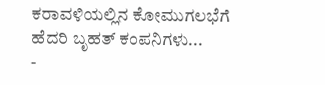ಕರಾವಳಿಯಲ್ಲಿನ ಕೋಮುಗಲಭೆಗೆ ಹೆದರಿ ಬೃಹತ್ ಕಂಪನಿಗಳು...
-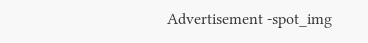Advertisement -spot_img